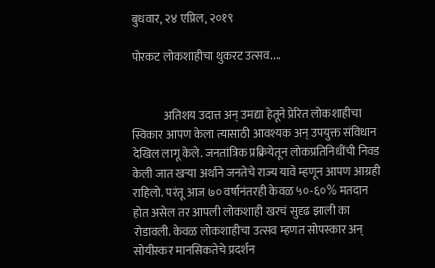बुधवार, २४ एप्रिल, २०१९

पोरकट लोकशाहीचा थुकरट उत्सव....


              अतिशय उदात्त अन् उमद्या हेतूने प्रेरित लोकशाहीचा स्विकार आपण केला त्यासाठी आवश्यक अन् उपयुक्त संविधान देखिल लागू केले. जनतांत्रिक प्रक्रियेतून लोकप्रतिनिधींची निवड केली जात खऱ्या अर्थाने जनतेचे राज्य यावे म्हणून आपण आग्रही राहिलो. परंतू आज ७० वर्षानंतरही केवळ ५०-६०% मतदान होत असेल तर आपली लोकशाही खरचं सुदृढ झाली का रोडावली. केवळ लोकशाहीचा उत्सव म्हणत सोपस्कार अन् सोयीस्कर मानसिकतेचे प्रदर्शन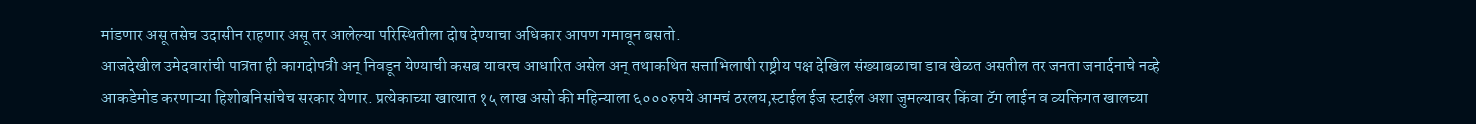मांडणार असू तसेच उदासीन राहणार असू तर आलेल्या परिस्थितीला दोष देण्याचा अधिकार आपण गमावून बसतो.
आजदेखील उमेदवारांची पात्रता ही कागदोपत्री अन् निवडून येण्याची कसब यावरच आधारित असेल अन् तथाकथित सत्ताभिलाषी राष्ट्रीय पक्ष देखिल संख्याबळाचा डाव खेळत असतील तर जनता जनार्दनाचे नव्हे आकडेमोड करणाऱ्या हिशोबनिसांचेच सरकार येणार. प्रत्येकाच्या खात्यात १५ लाख असो की महिन्याला ६०००रुपये आमचं ठरलय,स्टाईल ईज स्टाईल अशा जुमल्यावर किंवा टॅग लाईन व व्यक्तिगत खालच्या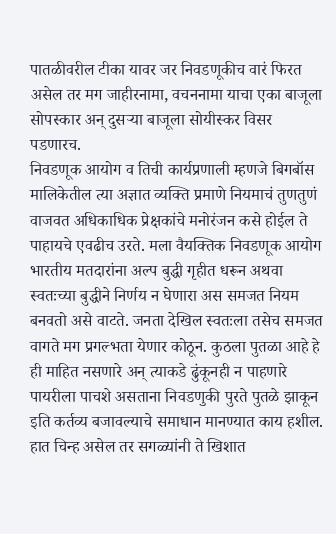पातळीवरील टीका यावर जर निवडणूकीच वारं फिरत असेल तर मग जाहीरनामा, वचननामा याचा एका बाजूला सोपस्कार अन् दुसऱ्या बाजूला सोयीस्कर विसर पडणारच.
निवडणूक आयोग व तिची कार्यप्रणाली म्हणजे बिगबॉस मालिकेतील त्या अज्ञात व्यक्ति प्रमाणे नियमाचं तुणतुणं वाजवत अधिकाधिक प्रेक्षकांचे मनोरंजन कसे होईल ते पाहायचे एवढीच उरते. मला वैयक्तिक निवडणूक आयोग भारतीय मतदारांना अल्प बुद्धी गृहीत धरून अथवा स्वतःच्या बुद्धीने निर्णय न घेणारा अस समजत नियम बनवतो असे वाटते. जनता देखिल स्वतःला तसेच समजत वागते मग प्रगल्भता येणार कोठून. कुठला पुतळा आहे हे ही माहित नसणारे अन् त्याकडे ढुंकूनही न पाहणारे पायरीला पाचशे असताना निवडणुकी पुरते पुतळे झाकून इति कर्तव्य बजावल्याचे समाधान मानण्यात काय हशील. हात चिन्ह असेल तर सगळ्यांनी ते खिशात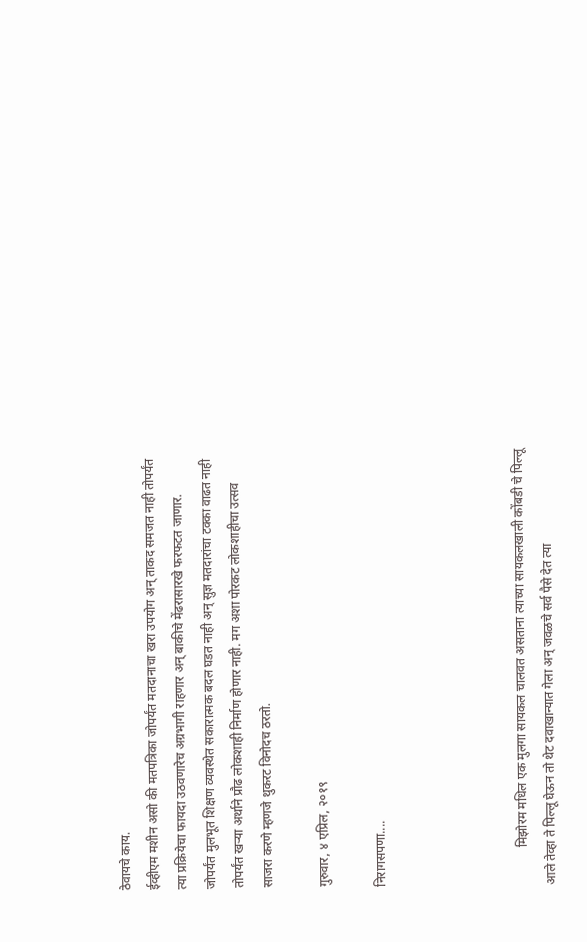ठेवायचे काय.
ईव्हीएम मशीन असो की मतपत्रिका जोपर्यंत मतदानाचा खरा उपयोग अन् ताकद समजत नाही तोपर्यंत त्या प्रक्रियेचा फायदा उठवणारेच अग्रभागी राहणार अन् बाकीचे मेंढरासारखे फरफटत जाणार.
जोपर्यंत मुलभूत शिक्षण व्यवस्थेत सकारात्मक बदल घडत नाही अन् सुज्ञ मतदारांचा टक्का वाढत नाही तोपर्यंत खऱ्या अर्थाने प्रौढ लोकशाही निर्माण होणार नाही. मग अशा पोरकट लोकशाहीचा उत्सव साजरा करणे म्हणजे थुकरट विनोदच ठरतो.

गुरुवार, ४ एप्रिल, २०१९

निरागसपणा....




            मिझोरम मधिल एक मुलगा सायकल चालवत असताना त्याच्या सायकलखाली कोंबडी चे पिल्लू आले तेव्हा ते पिल्लू घेऊन तो थेट दवाखान्यात गेला अन् जवळचे सर्व पैसे देत त्या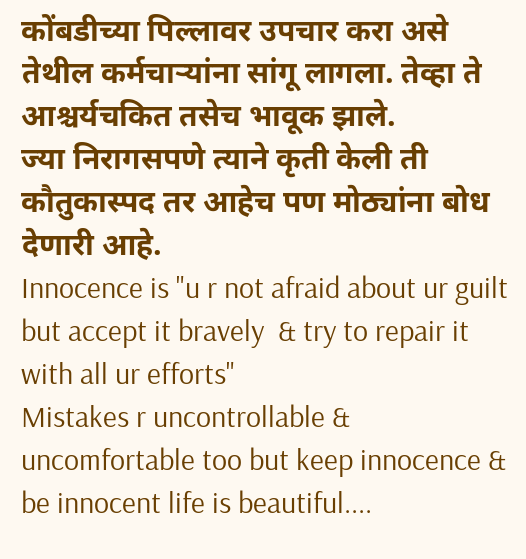कोंबडीच्या पिल्लावर उपचार करा असे तेथील कर्मचाऱ्यांना सांगू लागला. तेव्हा ते आश्चर्यचकित तसेच भावूक झाले.
ज्या निरागसपणे त्याने कृती केली ती कौतुकास्पद तर आहेच पण मोठ्यांना बोध देणारी आहे.
Innocence is "u r not afraid about ur guilt but accept it bravely  & try to repair it with all ur efforts"
Mistakes r uncontrollable & uncomfortable too but keep innocence & be innocent life is beautiful....